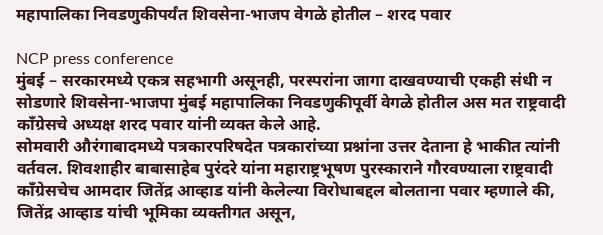महापालिका निवडणुकीपर्यंत शिवसेना-भाजप वेगळे होतील – शरद पवार

NCP press conference
मुंबई – सरकारमध्ये एकत्र सहभागी असूनही, परस्परांना जागा दाखवण्याची एकही संधी न सोडणारे शिवसेना-भाजपा मुंबई महापालिका निवडणुकीपूर्वी वेगळे होतील अस मत राष्ट्रवादी काँग्रेसचे अध्यक्ष शरद पवार यांनी व्यक्त केले आहे.
सोमवारी औरंगाबादमध्ये पत्रकारपरिषदेत पत्रकारांच्या प्रश्नांना उत्तर देताना हे भाकीत त्यांनी वर्तवल. शिवशाहीर बाबासाहेब पुरंदरे यांना महाराष्ट्रभूषण पुरस्काराने गौरवण्याला राष्ट्रवादी काँग्रेसचेच आमदार जितेंद्र आव्हाड यांनी केलेल्या विरोधाबद्दल बोलताना पवार म्हणाले की, जितेंद्र आव्हाड यांची भूमिका व्यक्तीगत असून,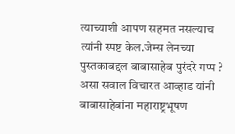त्याच्याशी आपण सहमत नसल्याच त्यांनी स्पष्ट केल.जेम्स लेनच्या पुस्तकाबद्दल बाबासाहेब पुरंदरे गप्प ? असा सवाल विचारत आव्हाड यांनी बाबासाहेबांना महाराष्ट्रभूषण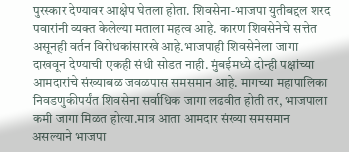पुरस्कार देण्यावर आक्षेप घेतला होता. शिवसेना-भाजपा युतीबद्दल शरद पवारांनी व्यक्त केलेल्या मताला महत्व आहे. कारण शिवसेनेचे सत्तेत असूनही वर्तन विरोधकांसारखे आहे.भाजपाही शिवसेनेला जागा दाखवून देण्याची एकही संधी सोडत नाही. मुंबईमध्ये दोन्ही पक्षांच्या आमदारांचे संख्याबळ जवळपास समसमान आहे. मागच्या महापालिका निवडणुकीपर्यंत शिवसेना सर्वाधिक जागा लढवीत होती तर, भाजपाला कमी जागा मिळत होत्या.मात्र आता आमदार संख्या समसमान असल्याने भाजपा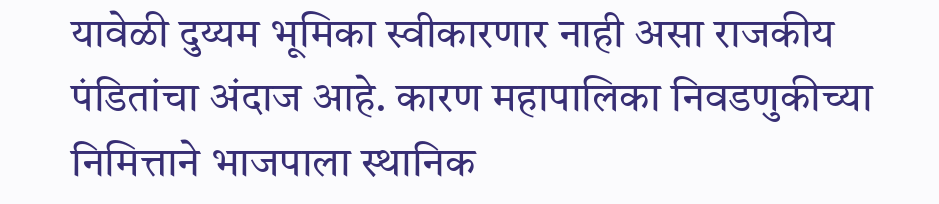यावेळी दुय्यम भूमिका स्वीकारणार नाही असा राजकीय पंडितांचा अंदाज आहे. कारण महापालिका निवडणुकीच्या निमित्ताने भाजपाला स्थानिक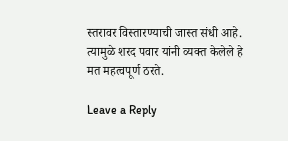स्तरावर विस्तारण्याची जास्त संधी आहे. त्यामुळे शरद पवार यांनी व्यक्त केलेले हे मत महत्वपूर्ण ठरते.

Leave a Reply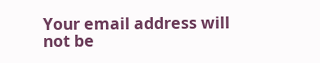Your email address will not be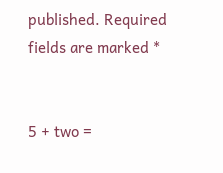published. Required fields are marked *


5 + two =